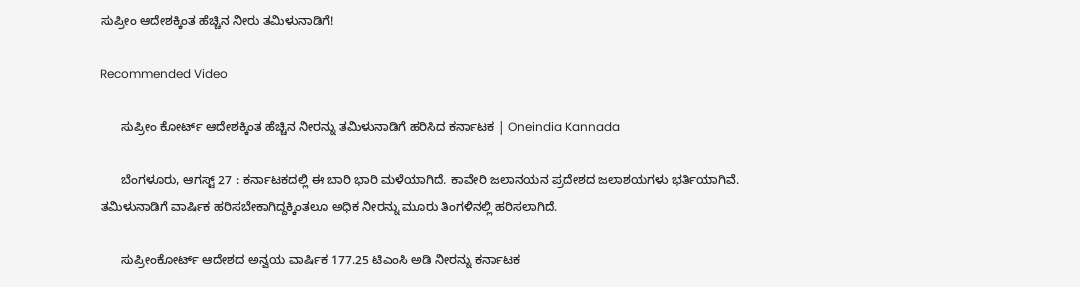ಸುಪ್ರೀಂ ಆದೇಶಕ್ಕಿಂತ ಹೆಚ್ಚಿನ ನೀರು ತಮಿಳುನಾಡಿಗೆ!

Recommended Video

      ಸುಪ್ರೀಂ ಕೋರ್ಟ್ ಆದೇಶಕ್ಕಿಂತ ಹೆಚ್ಚಿನ ನೀರನ್ನು ತಮಿಳುನಾಡಿಗೆ ಹರಿಸಿದ ಕರ್ನಾಟಕ | Oneindia Kannada

      ಬೆಂಗಳೂರು, ಆಗಸ್ಟ್ 27 : ಕರ್ನಾಟಕದಲ್ಲಿ ಈ ಬಾರಿ ಭಾರಿ ಮಳೆಯಾಗಿದೆ. ಕಾವೇರಿ ಜಲಾನಯನ ಪ್ರದೇಶದ ಜಲಾಶಯಗಳು ಭರ್ತಿಯಾಗಿವೆ. ತಮಿಳುನಾಡಿಗೆ ವಾರ್ಷಿಕ ಹರಿಸಬೇಕಾಗಿದ್ದಕ್ಕಿಂತಲೂ ಅಧಿಕ ನೀರನ್ನು ಮೂರು ತಿಂಗಳಿನಲ್ಲಿ ಹರಿಸಲಾಗಿದೆ.

      ಸುಪ್ರೀಂಕೋರ್ಟ್ ಆದೇಶದ ಅನ್ವಯ ವಾರ್ಷಿಕ 177.25 ಟಿಎಂಸಿ ಅಡಿ ನೀರನ್ನು ಕರ್ನಾಟಕ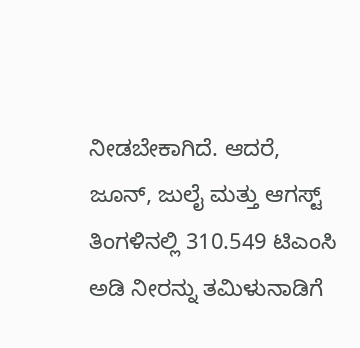ನೀಡಬೇಕಾಗಿದೆ. ಆದರೆ, ಜೂನ್, ಜುಲೈ ಮತ್ತು ಆಗಸ್ಟ್ ತಿಂಗಳಿನಲ್ಲಿ 310.549 ಟಿಎಂಸಿ ಅಡಿ ನೀರನ್ನು ತಮಿಳುನಾಡಿಗೆ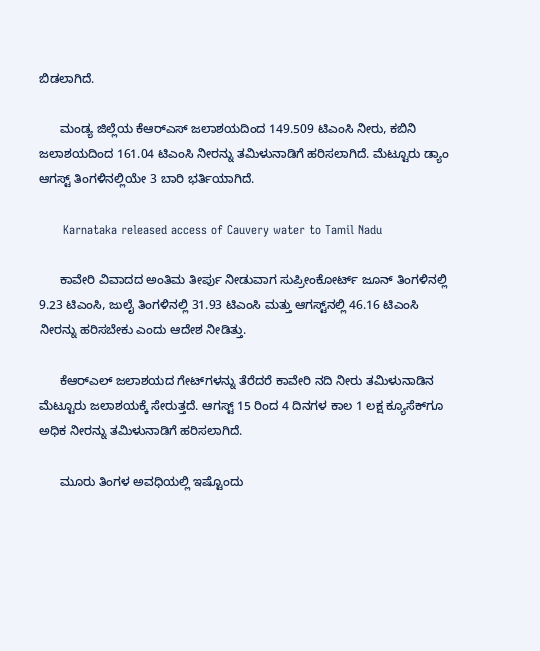ಬಿಡಲಾಗಿದೆ.

      ಮಂಡ್ಯ ಜಿಲ್ಲೆಯ ಕೆಆರ್‌ಎಸ್ ಜಲಾಶಯದಿಂದ 149.509 ಟಿಎಂಸಿ ನೀರು, ಕಬಿನಿ ಜಲಾಶಯದಿಂದ 161.04 ಟಿಎಂಸಿ ನೀರನ್ನು ತಮಿಳುನಾಡಿಗೆ ಹರಿಸಲಾಗಿದೆ. ಮೆಟ್ಟೂರು ಡ್ಯಾಂ ಆಗಸ್ಟ್ ತಿಂಗಳಿನಲ್ಲಿಯೇ 3 ಬಾರಿ ಭರ್ತಿಯಾಗಿದೆ.

      Karnataka released access of Cauvery water to Tamil Nadu

      ಕಾವೇರಿ ವಿವಾದದ ಅಂತಿಮ ತೀರ್ಪು ನೀಡುವಾಗ ಸುಪ್ರೀಂಕೋರ್ಟ್ ಜೂನ್ ತಿಂಗಳಿನಲ್ಲಿ 9.23 ಟಿಎಂಸಿ, ಜುಲೈ ತಿಂಗಳಿನಲ್ಲಿ 31.93 ಟಿಎಂಸಿ ಮತ್ತು ಆಗಸ್ಟ್‌ನಲ್ಲಿ 46.16 ಟಿಎಂಸಿ ನೀರನ್ನು ಹರಿಸಬೇಕು ಎಂದು ಆದೇಶ ನೀಡಿತ್ತು.

      ಕೆಆರ್‌ಎಲ್ ಜಲಾಶಯದ ಗೇಟ್‌ಗಳನ್ನು ತೆರೆದರೆ ಕಾವೇರಿ ನದಿ ನೀರು ತಮಿಳುನಾಡಿನ ಮೆಟ್ಟೂರು ಜಲಾಶಯಕ್ಕೆ ಸೇರುತ್ತದೆ. ಆಗಸ್ಟ್ 15 ರಿಂದ 4 ದಿನಗಳ ಕಾಲ 1 ಲಕ್ಷ ಕ್ಯೂಸೆಕ್‌ಗೂ ಅಧಿಕ ನೀರನ್ನು ತಮಿಳುನಾಡಿಗೆ ಹರಿಸಲಾಗಿದೆ.

      ಮೂರು ತಿಂಗಳ ಅವಧಿಯಲ್ಲಿ ಇಷ್ಟೊಂದು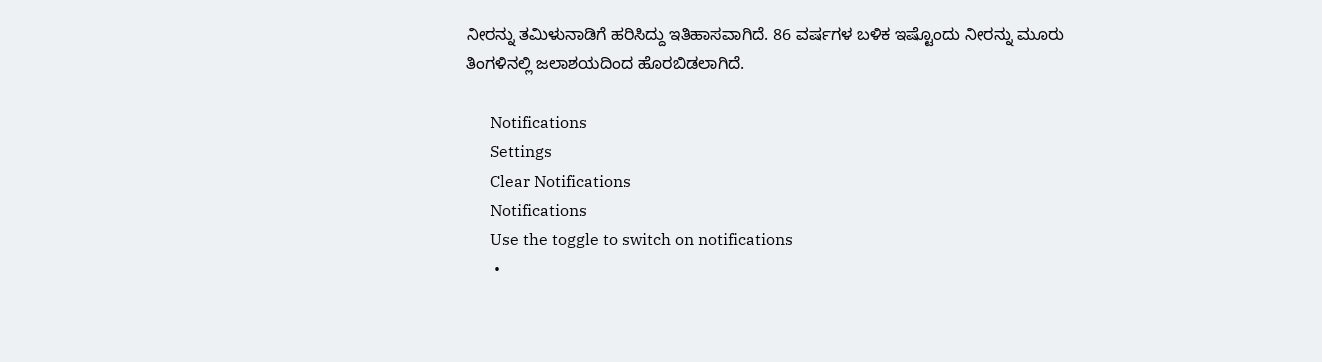ನೀರನ್ನು ತಮಿಳುನಾಡಿಗೆ ಹರಿಸಿದ್ದು ಇತಿಹಾಸವಾಗಿದೆ. 86 ವರ್ಷಗಳ ಬಳಿಕ ಇಷ್ಟೊಂದು ನೀರನ್ನು ಮೂರು ತಿಂಗಳಿನಲ್ಲಿ ಜಲಾಶಯದಿಂದ ಹೊರಬಿಡಲಾಗಿದೆ.

      Notifications
      Settings
      Clear Notifications
      Notifications
      Use the toggle to switch on notifications
      •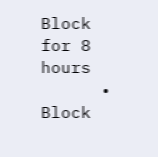Block for 8 hours
      • Block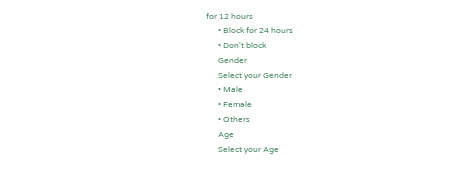for 12 hours
      • Block for 24 hours
      • Don't block
      Gender
      Select your Gender
      • Male
      • Female
      • Others
      Age
      Select your Age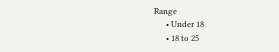Range
      • Under 18
      • 18 to 25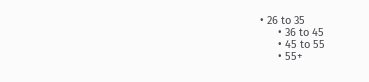• 26 to 35
      • 36 to 45
      • 45 to 55
      • 55+